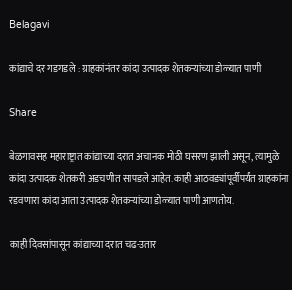Belagavi

कांद्याचे दर गडगडले : ग्राहकांनंतर कांदा उत्पादक शेतकऱ्यांच्या डोळ्यात पाणी

Share

बेळगावसह महाराष्ट्रात कांद्याच्या दरात अचानक मोठी घसरण झाली असून, त्यामुळे कांदा उत्पादक शेतकरी अडचणीत सापडले आहेत. काही आठवड्यांपूर्वीपर्यंत ग्राहकांना रडवणारा कांदा आता उत्पादक शेतकऱ्यांच्या डोळ्यात पाणी आणतोय.

काही दिवसांपासून कांद्याच्या दरात चढ-उतार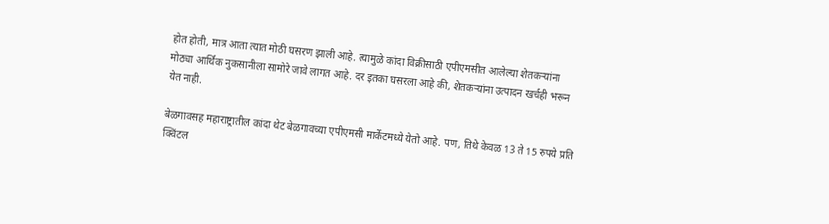होत होती, मात्र आता त्यात मोठी घसरण झाली आहे. त्यामुळे कांदा विक्रीसाठी एपीएमसीत आलेल्या शेतकऱ्यांना मोठ्या आर्थिक नुकसानीला सामोरे जावे लागत आहे. दर इतका घसरला आहे की, शेतकऱ्यांना उत्पादन खर्चही भरून येत नाही.

बेळगावसह महाराष्ट्रातील कांदा थेट बेळगावच्या एपीएमसी मार्केटमध्ये येतो आहे. पण, तिथे केवळ 13 ते 15 रुपये प्रति क्विंटल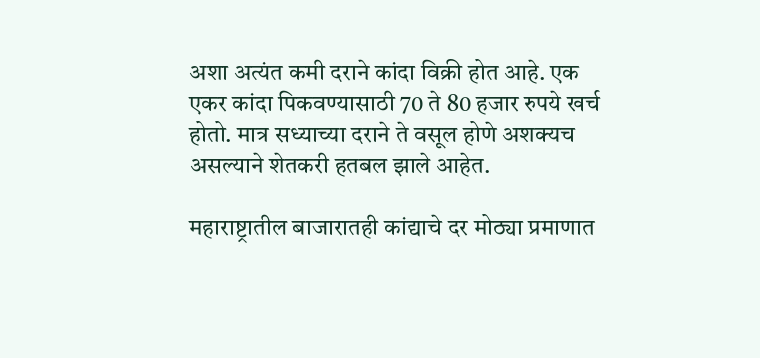अशा अत्यंत कमी दराने कांदा विक्री होत आहे. एक एकर कांदा पिकवण्यासाठी 70 ते 80 हजार रुपये खर्च होतो. मात्र सध्याच्या दराने ते वसूल होणे अशक्यच असल्याने शेतकरी हतबल झाले आहेत.

महाराष्ट्रातील बाजारातही कांद्याचे दर मोठ्या प्रमाणात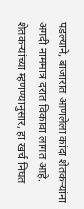पडल्याने, बाजारात आणलेला कांदा शेतकऱ्यांना अगदी नाममात्र दरात विकावा लागत आहे. शेतकऱ्यांच्या म्हणण्यानुसार, हा खर्च निघत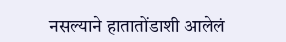नसल्याने हातातोंडाशी आलेलं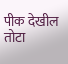पीक देखील तोटा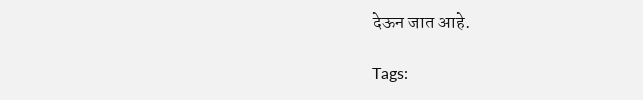देऊन जात आहे.

Tags: